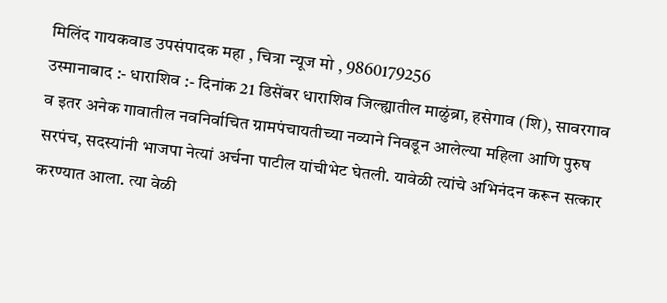मिलिंद गायकवाड उपसंपादक महा , चित्रा न्यूज मो , 9860179256
उस्मानाबाद :- धाराशिव :- दिनांक 21 डिसेंबर धाराशिव जिल्ह्यातील माळुंब्रा, हसेगाव (शि), सावरगाव व इतर अनेक गावातील नवनिर्वाचित ग्रामपंचायतीच्या नव्याने निवडून आलेल्या महिला आणि पुरुष सरपंच, सदस्यांनी भाजपा नेत्यां अर्चना पाटील यांचीभेट घेतली. यावेळी त्यांचे अभिनंदन करून सत्कार करण्यात आला. त्या वेळी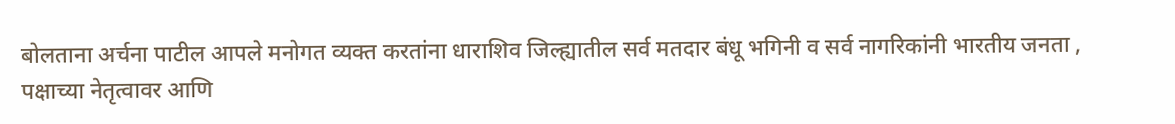बोलताना अर्चना पाटील आपले मनोगत व्यक्त करतांना धाराशिव जिल्ह्यातील सर्व मतदार बंधू भगिनी व सर्व नागरिकांनी भारतीय जनता ,
पक्षाच्या नेतृत्वावर आणि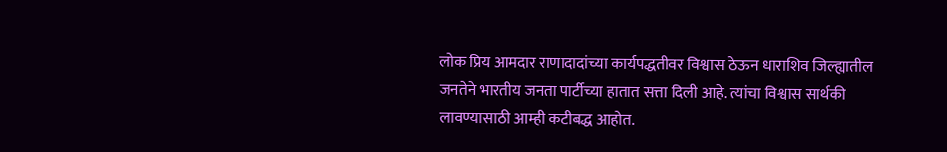लोक प्रिय आमदार राणादादांच्या कार्यपद्धतीवर विश्वास ठेऊन धाराशिव जिल्ह्यातील जनतेने भारतीय जनता पार्टीच्या हातात सत्ता दिली आहे. त्यांचा विश्वास सार्थकी लावण्यासाठी आम्ही कटीबद्ध आहोत.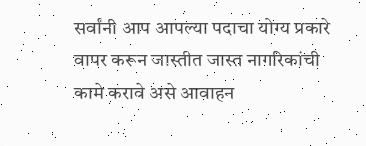सर्वांनी आप आपल्या पदाचा योग्य प्रकारे वापर करून जास्तीत जास्त नागरिकांची कामे करावे असे आवाहन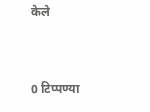केले


0 टिप्पण्या